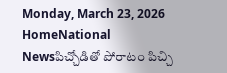Monday, March 23, 2026
HomeNational Newsపిచ్చోడితో పోరాటం పిచ్చి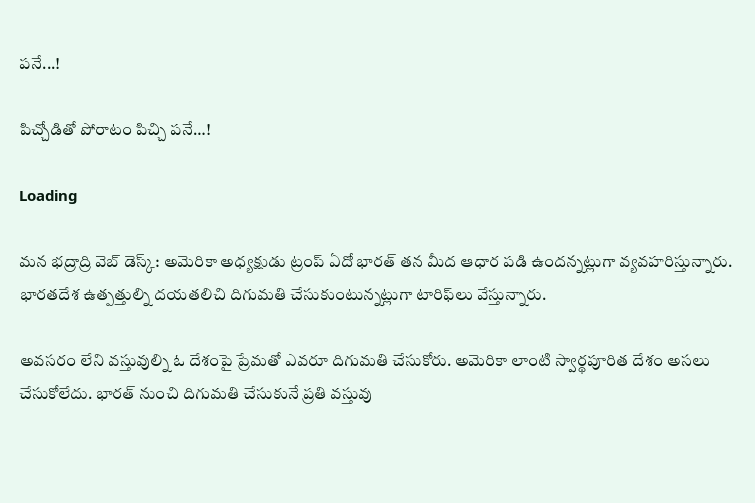పనే...!

పిచ్చోడితో పోరాటం పిచ్చి పనే…!

Loading

మన భద్రాద్రి వెబ్ డెస్క్: అమెరికా అధ్యక్షుడు ట్రంప్ ఏదో భారత్ తన మీద ఆధార పడి ఉందన్నట్లుగా వ్యవహరిస్తున్నారు. భారతదేశ ఉత్పత్తుల్ని దయతలిచి దిగుమతి చేసుకుంటున్నట్లుగా టారిఫ్‌లు వేస్తున్నారు.

అవసరం లేని వస్తువుల్ని ఓ దేశంపై ప్రేమతో ఎవరూ దిగుమతి చేసుకోరు. అమెరికా లాంటి స్వార్థపూరిత దేశం అసలు చేసుకోలేదు. భారత్ నుంచి దిగుమతి చేసుకునే ప్రతి వస్తువు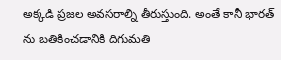అక్కడి ప్రజల అవసరాల్ని తీరుస్తుంది. అంతే కానీ భారత్ ను బతికించడానికి దిగుమతి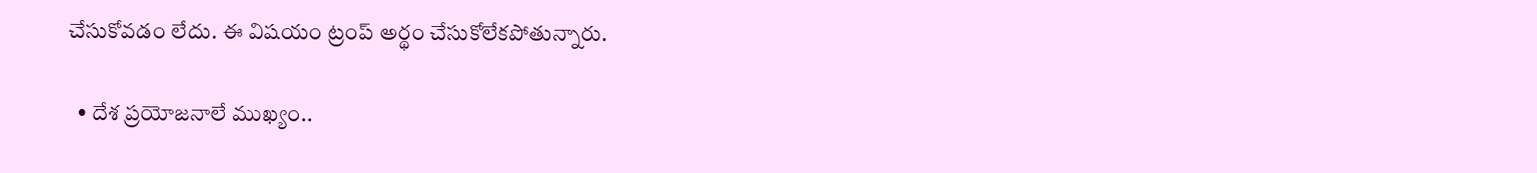చేసుకోవడం లేదు. ఈ విషయం ట్రంప్ అర్థం చేసుకోలేకపోతున్నారు.

  • దేశ ప్రయోజనాలే ముఖ్యం..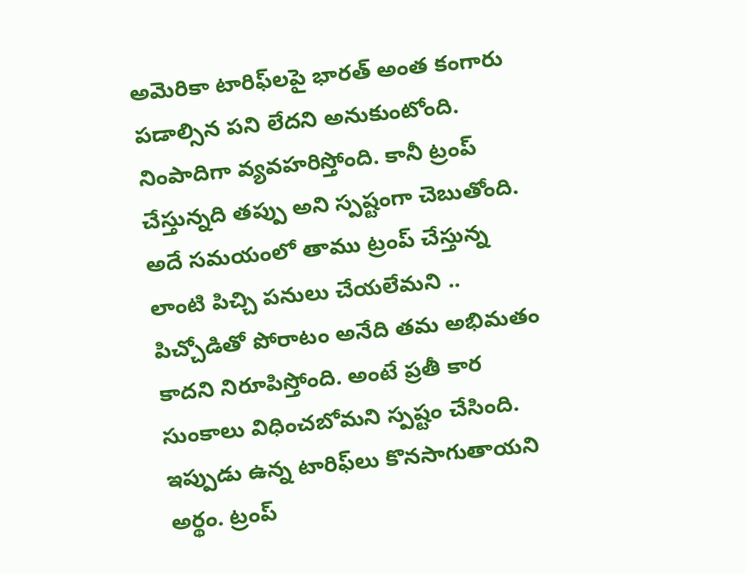అమెరికా టారిఫ్‌లపై భారత్ అంత కంగారు పడాల్సిన పని లేదని అనుకుంటోంది. నింపాదిగా వ్యవహరిస్తోంది. కానీ ట్రంప్ చేస్తున్నది తప్పు అని స్పష్టంగా చెబుతోంది. అదే సమయంలో తాము ట్రంప్ చేస్తున్న లాంటి పిచ్చి పనులు చేయలేమని .. పిచ్చోడితో పోరాటం అనేది తమ అభిమతం కాదని నిరూపిస్తోంది. అంటే ప్రతీ కార సుంకాలు విధించబోమని స్పష్టం చేసింది. ఇప్పుడు ఉన్న టారిఫ్‌లు కొనసాగుతాయని అర్థం. ట్రంప్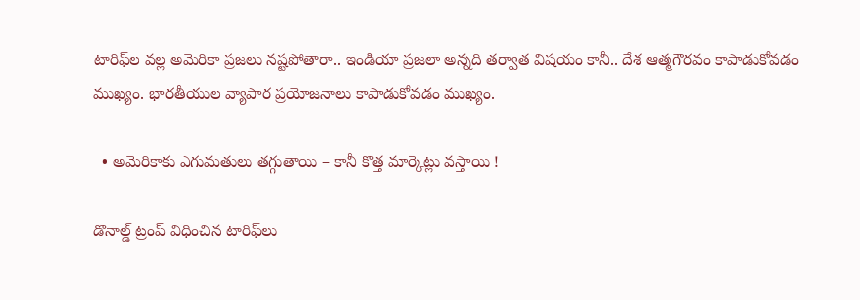టారిఫ్‌ల వల్ల అమెరికా ప్రజలు నష్టపోతారా.. ఇండియా ప్రజలా అన్నది తర్వాత విషయం కానీ.. దేశ ఆత్మగౌరవం కాపాడుకోవడం ముఖ్యం. భారతీయుల వ్యాపార ప్రయోజనాలు కాపాడుకోవడం ముఖ్యం.

  • అమెరికాకు ఎగుమతులు తగ్గుతాయి – కానీ కొత్త మార్కెట్లు వస్తాయి !

డొనాల్డ్ ట్రంప్ విధించిన టారిఫ్‌లు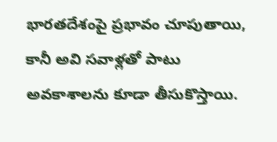భారతదేశంపై ప్రభావం చూపుతాయి, కానీ అవి సవాళ్లతో పాటు అవకాశాలను కూడా తీసుకొస్తాయి.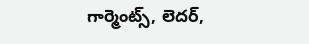గార్మెంట్స్, లెదర్,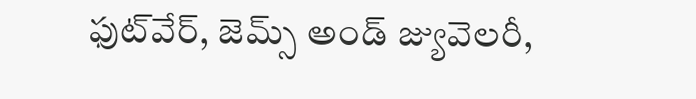ఫుట్‌వేర్, జెమ్స్ అండ్ జ్యువెలరీ,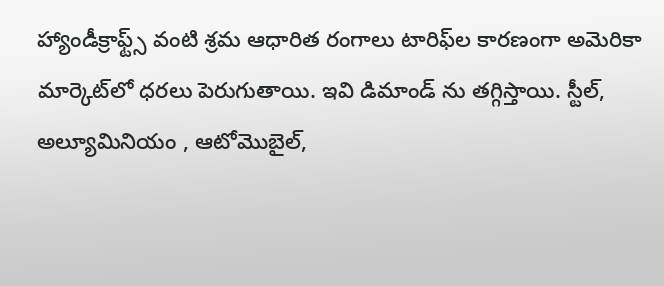హ్యాండీక్రాఫ్ట్స్ వంటి శ్రమ ఆధారిత రంగాలు టారిఫ్‌ల కారణంగా అమెరికా మార్కెట్‌లో ధరలు పెరుగుతాయి. ఇవి డిమాండ్ ను తగ్గిస్తాయి. స్టీల్, అల్యూమినియం , ఆటోమొబైల్,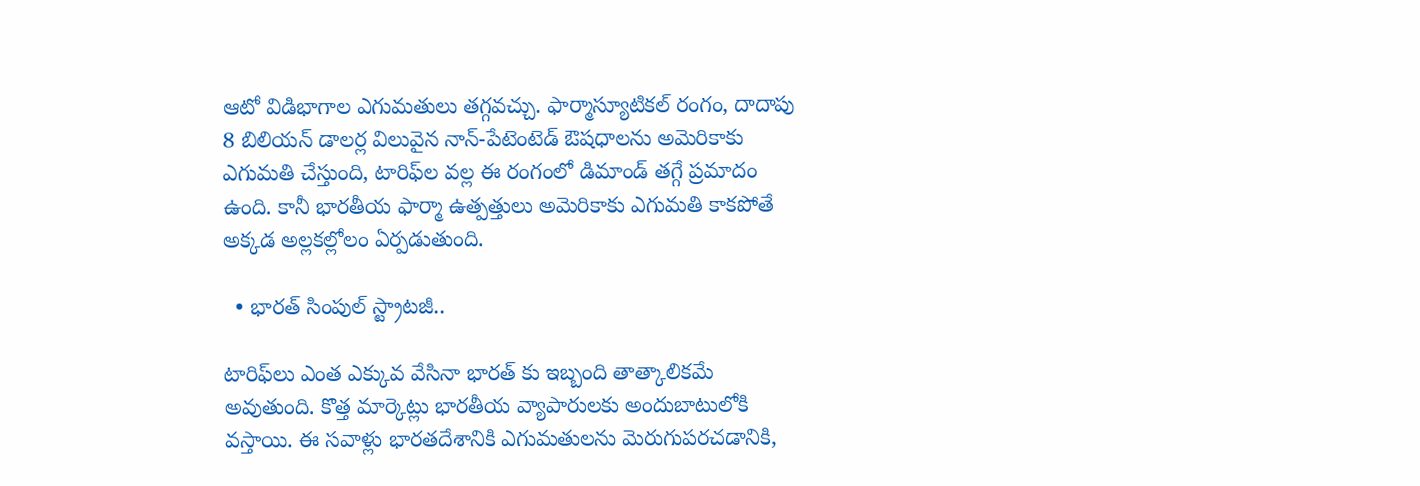ఆటో విడిభాగాల ఎగుమతులు తగ్గవచ్చు. ఫార్మాస్యూటికల్ రంగం, దాదాపు 8 బిలియన్ డాలర్ల విలువైన నాన్-పేటెంటెడ్ ఔషధాలను అమెరికాకు ఎగుమతి చేస్తుంది, టారిఫ్‌ల వల్ల ఈ రంగంలో డిమాండ్ తగ్గే ప్రమాదం ఉంది. కానీ భారతీయ ఫార్మా ఉత్పత్తులు అమెరికాకు ఎగుమతి కాకపోతే అక్కడ అల్లకల్లోలం ఏర్పడుతుంది.

  • భారత్ సింపుల్ స్ట్రాటజీ..

టారిఫ్‌లు ఎంత ఎక్కువ వేసినా భారత్ కు ఇబ్బంది తాత్కాలికమే అవుతుంది. కొత్త మార్కెట్లు భారతీయ వ్యాపారులకు అందుబాటులోకి వస్తాయి. ఈ సవాళ్లు భారతదేశానికి ఎగుమతులను మెరుగుపరచడానికి,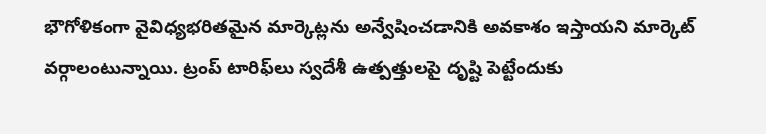భౌగోళికంగా వైవిధ్యభరితమైన మార్కెట్లను అన్వేషించడానికి అవకాశం ఇస్తాయని మార్కెట్ వర్గాలంటున్నాయి. ట్రంప్ టారిఫ్‌లు స్వదేశీ ఉత్పత్తులపై దృష్టి పెట్టేందుకు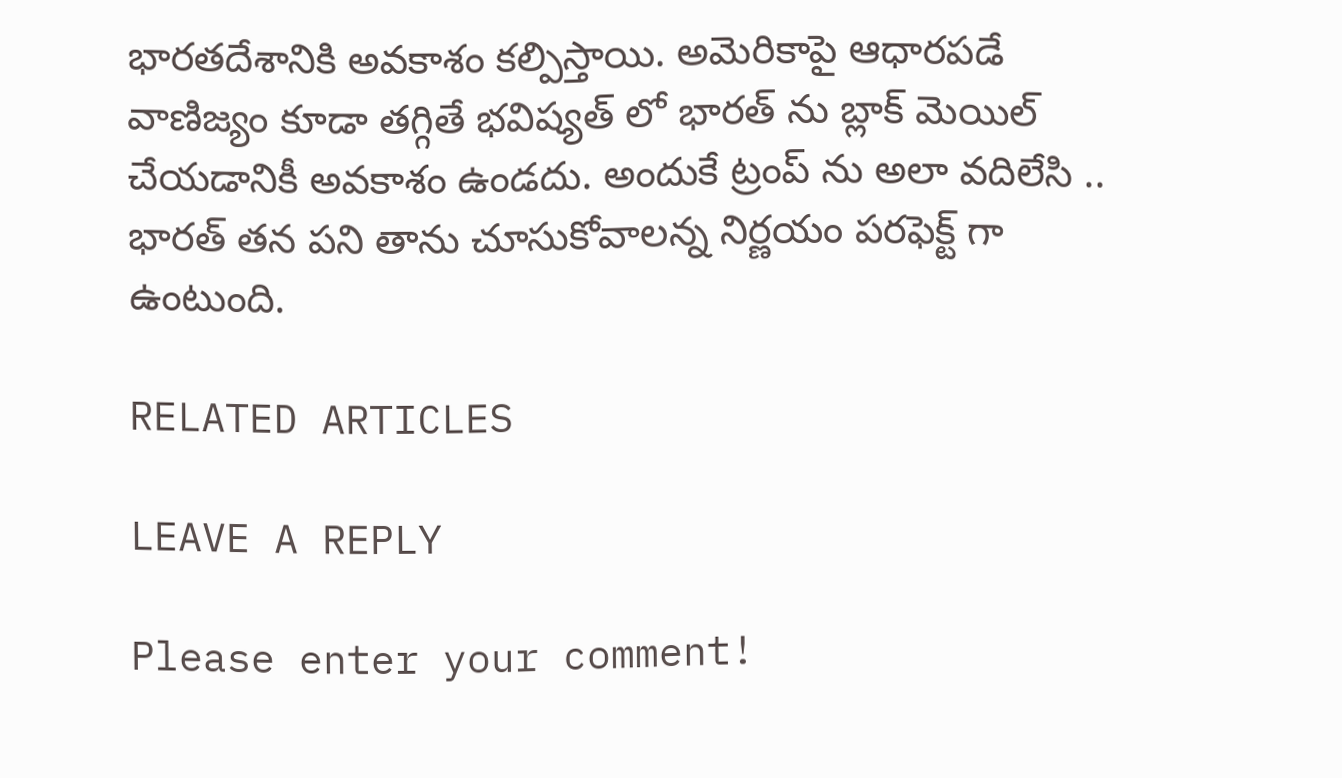భారతదేశానికి అవకాశం కల్పిస్తాయి. అమెరికాపై ఆధారపడే వాణిజ్యం కూడా తగ్గితే భవిష్యత్ లో భారత్ ను బ్లాక్ మెయిల్ చేయడానికీ అవకాశం ఉండదు. అందుకే ట్రంప్ ను అలా వదిలేసి .. భారత్ తన పని తాను చూసుకోవాలన్న నిర్ణయం పరఫెక్ట్ గా ఉంటుంది.

RELATED ARTICLES

LEAVE A REPLY

Please enter your comment!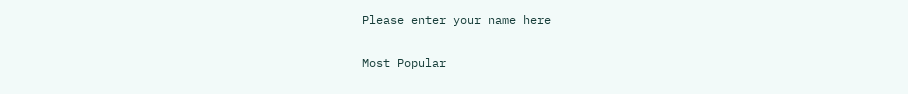Please enter your name here

Most Popular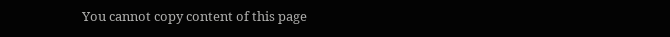You cannot copy content of this page